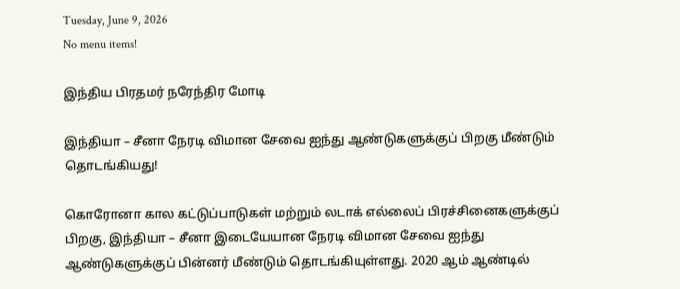Tuesday, June 9, 2026
No menu items!

இந்திய பிரதமர் நரேந்திர மோடி

இந்தியா – சீனா நேரடி விமான சேவை ஐந்து ஆண்டுகளுக்குப் பிறகு மீண்டும் தொடங்கியது!

கொரோனா கால கட்டுப்பாடுகள் மற்றும் லடாக் எல்லைப் பிரச்சினைகளுக்குப் பிறகு, இந்தியா – சீனா இடையேயான நேரடி விமான சேவை ஐந்து ஆண்டுகளுக்குப் பின்னர் மீண்டும் தொடங்கியுள்ளது. 2020 ஆம் ஆண்டில்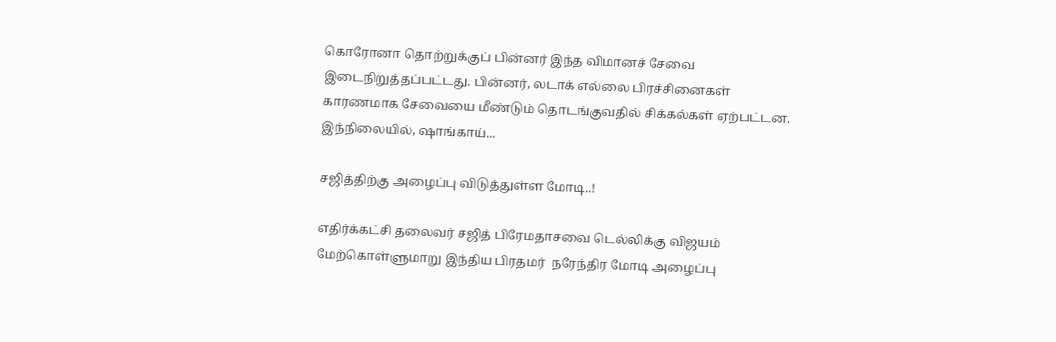கொரோனா தொற்றுக்குப் பின்னர் இந்த விமானச் சேவை இடைநிறுத்தப்பட்டது. பின்னர், லடாக் எல்லை பிரச்சினைகள் காரணமாக சேவையை மீண்டும் தொடங்குவதில் சிக்கல்கள் ஏற்பட்டன. இந்நிலையில், ஷாங்காய்...

சஜித்திற்கு அழைப்பு விடுத்துள்ள மோடி..!

எதிர்க்கட்சி தலைவர் சஜித் பிரேமதாசவை டெல்லிக்கு விஜயம் மேற்கொள்ளுமாறு இந்திய பிரதமர்  நரேந்திர மோடி அழைப்பு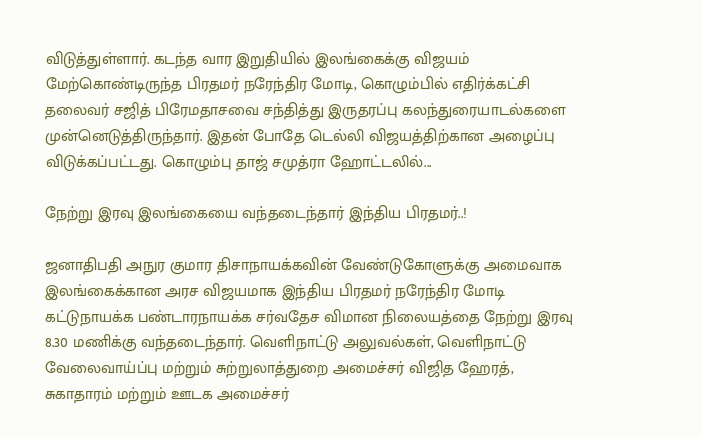விடுத்துள்ளார். கடந்த வார இறுதியில் இலங்கைக்கு விஜயம் மேற்கொண்டிருந்த பிரதமர் நரேந்திர மோடி, கொழும்பில் எதிர்க்கட்சி தலைவர் சஜித் பிரேமதாசவை சந்தித்து இருதரப்பு கலந்துரையாடல்களை முன்னெடுத்திருந்தார். இதன் போதே டெல்லி விஜயத்திற்கான அழைப்பு விடுக்கப்பட்டது. கொழும்பு தாஜ் சமுத்ரா ஹோட்டலில்...

நேற்று இரவு இலங்கையை வந்தடைந்தார் இந்திய பிரதமர்..!

ஜனாதிபதி அநுர குமார திசாநாயக்கவின் வேண்டுகோளுக்கு அமைவாக இலங்கைக்கான அரச விஜயமாக இந்திய பிரதமர் நரேந்திர மோடி கட்டுநாயக்க பண்டாரநாயக்க சர்வதேச விமான நிலையத்தை நேற்று இரவு 8.30 மணிக்கு வந்தடைந்தார். வெளிநாட்டு அலுவல்கள், வெளிநாட்டு வேலைவாய்ப்பு மற்றும் சுற்றுலாத்துறை அமைச்சர் விஜித ஹேரத், சுகாதாரம் மற்றும் ஊடக அமைச்சர்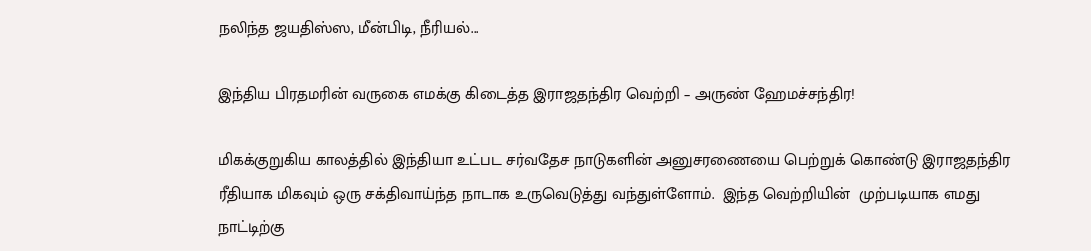நலிந்த ஜயதிஸ்ஸ, மீன்பிடி, நீரியல்...

இந்திய பிரதமரின் வருகை எமக்கு கிடைத்த இராஜதந்திர வெற்றி – அருண் ஹேமச்சந்திர!

மிகக்குறுகிய காலத்தில் இந்தியா உட்பட சர்வதேச நாடுகளின் அனுசரணையை பெற்றுக் கொண்டு இராஜதந்திர ரீதியாக மிகவும் ஒரு சக்திவாய்ந்த நாடாக உருவெடுத்து வந்துள்ளோம்.  இந்த வெற்றியின்  முற்படியாக எமது நாட்டிற்கு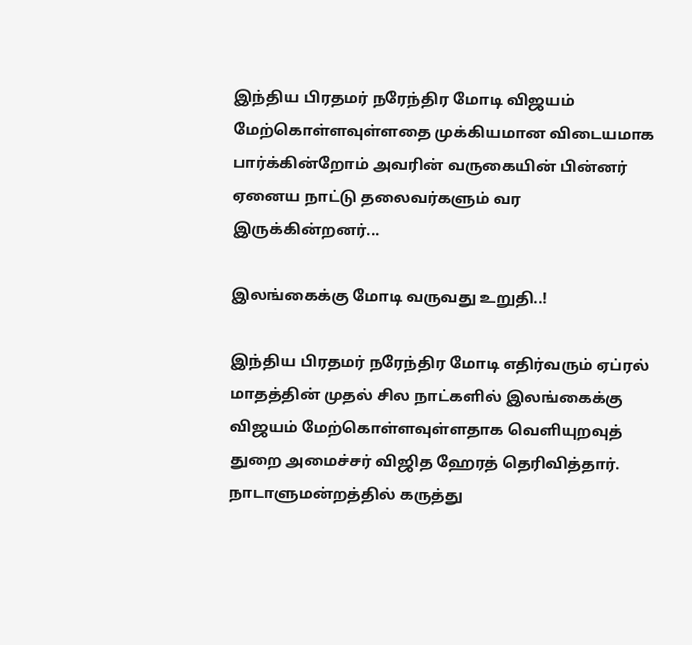இந்திய பிரதமர் நரேந்திர மோடி விஜயம் மேற்கொள்ளவுள்ளதை முக்கியமான விடையமாக பார்க்கின்றோம் அவரின் வருகையின் பின்னர் ஏனைய நாட்டு தலைவர்களும் வர இருக்கின்றனர்...

இலங்கைக்கு மோடி வருவது உறுதி..!

இந்திய பிரதமர் நரேந்திர மோடி எதிர்வரும் ஏப்ரல் மாதத்தின் முதல் சில நாட்களில் இலங்கைக்கு விஜயம் மேற்கொள்ளவுள்ளதாக வெளியுறவுத் துறை அமைச்சர் விஜித ஹேரத் தெரிவித்தார். நாடாளுமன்றத்தில் கருத்து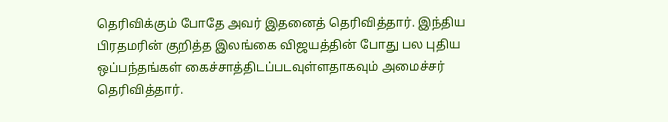தெரிவிக்கும் போதே அவர் இதனைத் தெரிவித்தார். இந்திய பிரதமரின் குறித்த இலங்கை விஜயத்தின் போது பல புதிய ஒப்பந்தங்கள் கைச்சாத்திடப்படவுள்ளதாகவும் அமைச்சர் தெரிவித்தார்.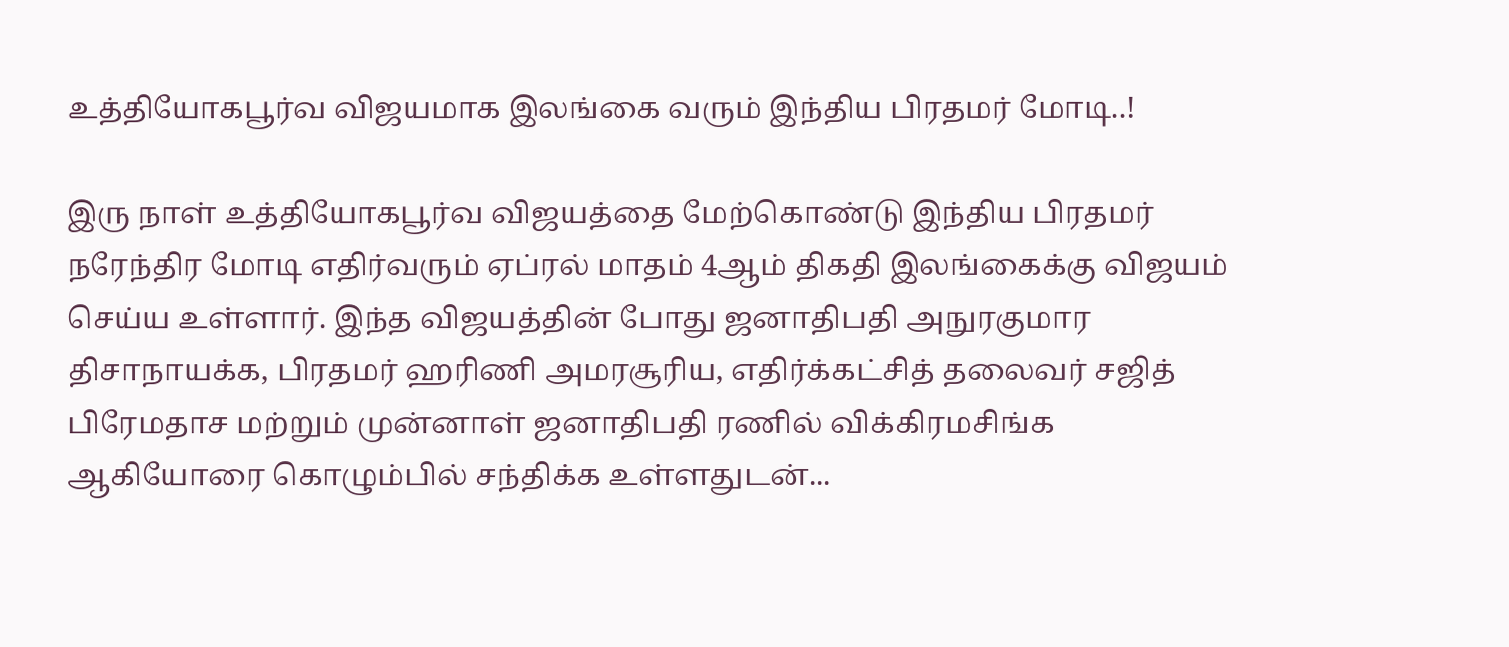உத்தியோகபூர்வ விஜயமாக இலங்கை வரும் இந்திய பிரதமர் மோடி..!

இரு நாள் உத்தியோகபூர்வ விஜயத்தை மேற்கொண்டு இந்திய பிரதமர் நரேந்திர மோடி எதிர்வரும் ஏப்ரல் மாதம் 4ஆம் திகதி இலங்கைக்கு விஜயம் செய்ய உள்ளார். இந்த விஜயத்தின் போது ஜனாதிபதி அநுரகுமார திசாநாயக்க, பிரதமர் ஹரிணி அமரசூரிய, எதிர்க்கட்சித் தலைவர் சஜித் பிரேமதாச மற்றும் முன்னாள் ஜனாதிபதி ரணில் விக்கிரமசிங்க ஆகியோரை கொழும்பில் சந்திக்க உள்ளதுடன்...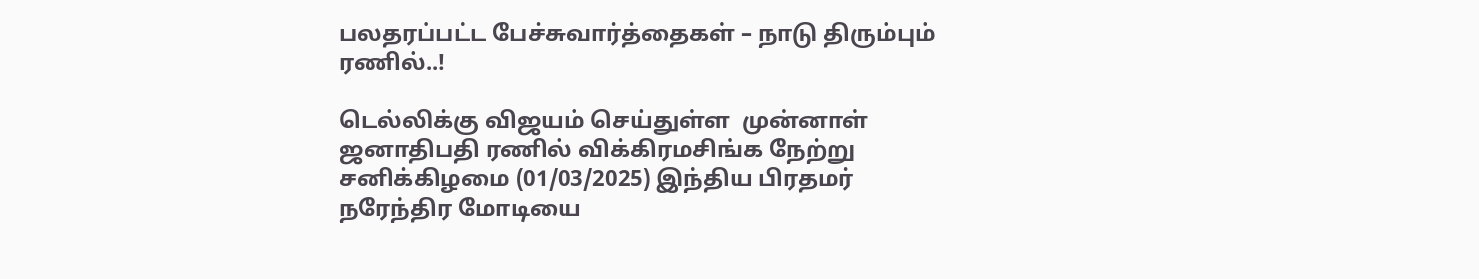பலதரப்பட்ட பேச்சுவார்த்தைகள் – நாடு திரும்பும் ரணில்..!

டெல்லிக்கு விஜயம் செய்துள்ள  முன்னாள் ஜனாதிபதி ரணில் விக்கிரமசிங்க நேற்று சனிக்கிழமை (01/03/2025) இந்திய பிரதமர் நரேந்திர மோடியை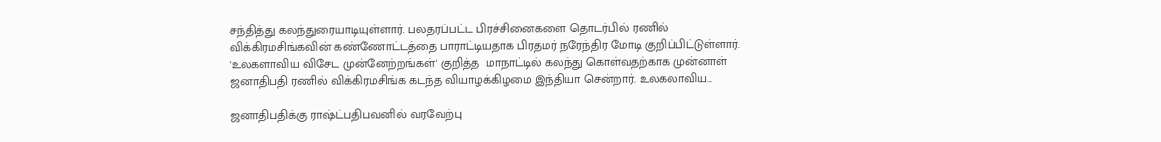சந்தித்து கலந்துரையாடியுள்ளார். பலதரப்பட்ட பிரச்சினைகளை தொடர்பில் ரணில் விக்கிரமசிங்கவின் கண்ணோட்டத்தை பாராட்டியதாக பிரதமர் நரேந்திர மோடி குறிப்பிட்டுள்ளார். 'உலகளாவிய விசேட முன்னேற்றங்கள்' குறித்த  மாநாட்டில் கலந்து கொள்வதற்காக முன்னாள் ஜனாதிபதி ரணில் விக்கிரமசிங்க கடந்த வியாழக்கிழமை இந்தியா சென்றார். உலகலாவிய...

ஜனாதிபதிக்கு ராஷ்ட்பதிபவனில் வரவேற்பு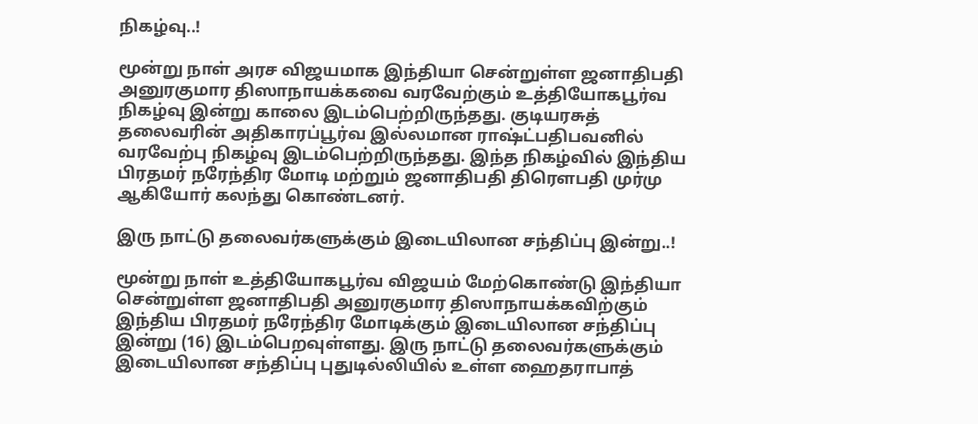நிகழ்வு..!

மூன்று நாள் அரச விஜயமாக இந்தியா சென்றுள்ள ஜனாதிபதி அனுரகுமார திஸாநாயக்கவை வரவேற்கும் உத்தியோகபூர்வ நிகழ்வு இன்று காலை இடம்பெற்றிருந்தது. குடியரசுத் தலைவரின் அதிகாரப்பூர்வ இல்லமான ராஷ்ட்பதிபவனில் வரவேற்பு நிகழ்வு இடம்பெற்றிருந்தது. இந்த நிகழ்வில் இந்திய பிரதமர் நரேந்திர மோடி மற்றும் ஜனாதிபதி திரௌபதி முர்மு ஆகியோர் கலந்து கொண்டனர்.

இரு நாட்டு தலைவர்களுக்கும் இடையிலான சந்திப்பு இன்று..!

மூன்று நாள் உத்தியோகபூர்வ விஜயம் மேற்கொண்டு இந்தியா சென்றுள்ள ஜனாதிபதி அனுரகுமார திஸாநாயக்கவிற்கும் இந்திய பிரதமர் நரேந்திர மோடிக்கும் இடையிலான சந்திப்பு இன்று (16) இடம்பெறவுள்ளது. இரு நாட்டு தலைவர்களுக்கும் இடையிலான சந்திப்பு புதுடில்லியில் உள்ள ஹைதராபாத்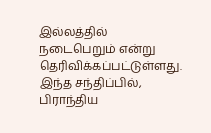இல்லத்தில் நடைபெறும் என்று தெரிவிக்கப்பட்டுள்ளது. இந்த சந்திப்பில், பிராந்திய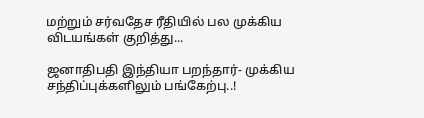மற்றும் சர்வதேச ரீதியில் பல முக்கிய விடயங்கள் குறித்து...

ஜனாதிபதி இந்தியா பறந்தார்- முக்கிய சந்திப்புக்களிலும் பங்கேற்பு..!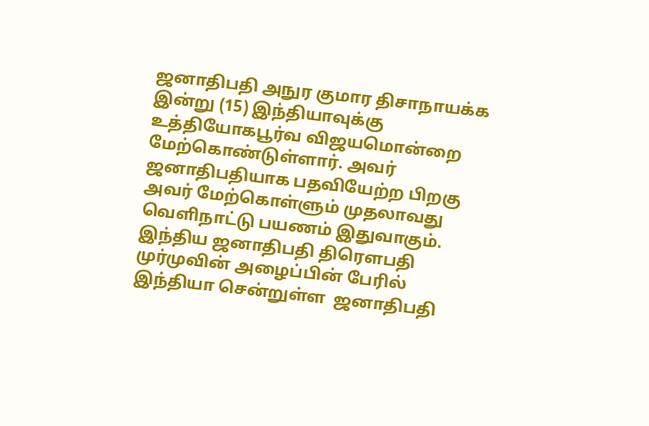ஜனாதிபதி அநுர குமார திசாநாயக்க இன்று (15) இந்தியாவுக்கு உத்தியோகபூர்வ விஜயமொன்றை மேற்கொண்டுள்ளார். அவர் ஜனாதிபதியாக பதவியேற்ற பிறகு அவர் மேற்கொள்ளும் முதலாவது வெளிநாட்டு பயணம் இதுவாகும். இந்திய ஜனாதிபதி திரௌபதி முர்முவின் அழைப்பின் பேரில் இந்தியா சென்றுள்ள  ஜனாதிபதி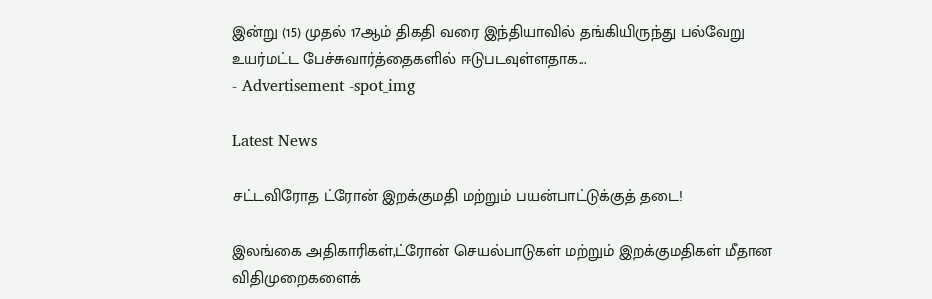இன்று (15) முதல் 17ஆம் திகதி வரை இந்தியாவில் தங்கியிருந்து பல்வேறு உயர்மட்ட பேச்சுவார்த்தைகளில் ஈடுபடவுள்ளதாக...
- Advertisement -spot_img

Latest News

சட்டவிரோத ட்ரோன் இறக்குமதி மற்றும் பயன்பாட்டுக்குத் தடை!

இலங்கை அதிகாரிகள்,ட்ரோன் செயல்பாடுகள் மற்றும் இறக்குமதிகள் மீதான விதிமுறைகளைக்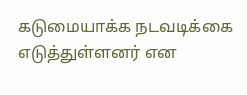கடுமையாக்க நடவடிக்கை எடுத்துள்ளனர் என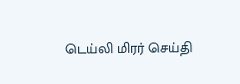டெய்லி மிரர் செய்தி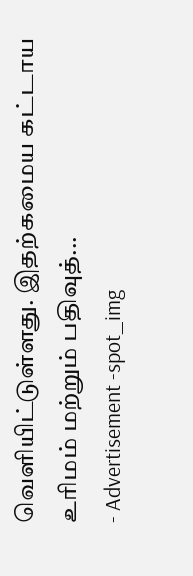வெளியிட்டுள்ளது. இதற்கமைய கட்டாய உரிமம் மற்றும் பதிவுத்...
- Advertisement -spot_img